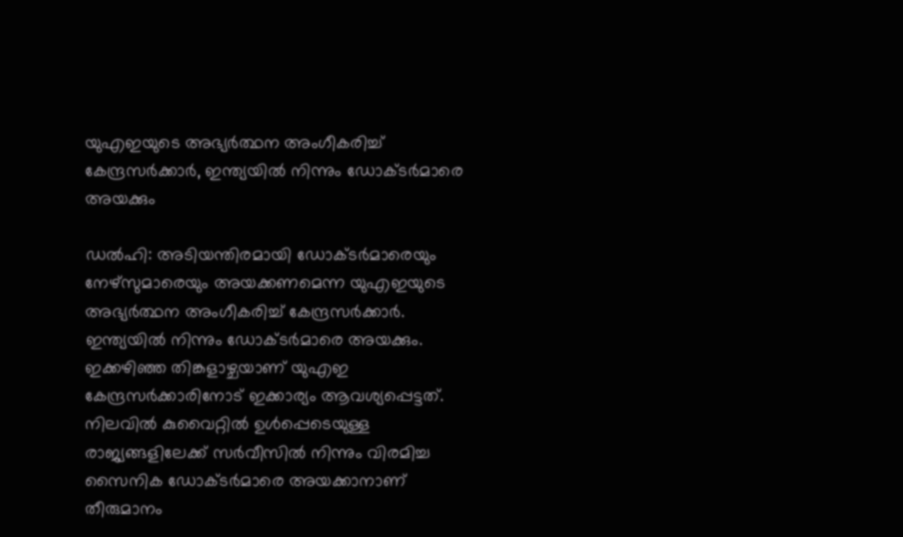യുഎഇയുടെ അഭ്യര്‍ത്ഥന അംഗീകരിച്ച്‌ കേന്ദ്രസര്‍ക്കാര്‍, ഇന്ത്യയില്‍ നിന്നും ഡോക്ടര്‍മാരെ അയക്കും

ഡല്‍ഹി: അടിയന്തിരമായി ഡോക്ടര്‍മാരെയും നേഴ്സുമാരെയും അയക്കണമെന്ന യുഎഇയുടെ അഭ്യര്‍ത്ഥന അംഗീകരിച്ച്‌ കേന്ദ്രസര്‍ക്കാര്‍. ഇന്ത്യയില്‍ നിന്നും ഡോക്ടര്‍മാരെ അയക്കും. ഇക്കഴിഞ്ഞ തിങ്കളാഴ്ചയാണ് യുഎഇ കേന്ദ്രസര്‍ക്കാരിനോട് ഇക്കാര്യം ആവശ്യപ്പെട്ടത്. നിലവില്‍ കുവൈറ്റില്‍ ഉള്‍പ്പെടെയുള്ള രാജ്യങ്ങളിലേക്ക് സര്‍വീസില്‍ നിന്നും വിരമിച്ച സൈനിക ഡോക്ടര്‍മാരെ അയക്കാനാണ് തീരുമാനം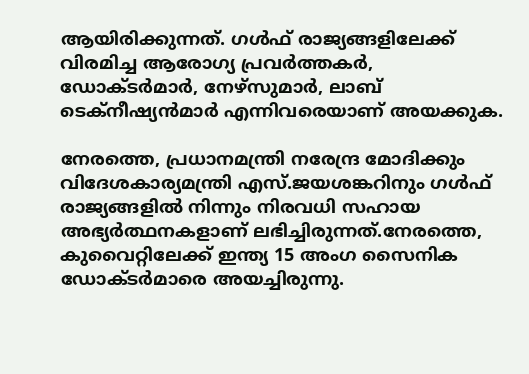ആയിരിക്കുന്നത്. ഗള്‍ഫ് രാജ്യങ്ങളിലേക്ക് വിരമിച്ച ആരോഗ്യ പ്രവര്‍ത്തകര്‍, ഡോക്ടര്‍മാര്‍, നേഴ്സുമാര്‍, ലാബ് ടെക്‌നീഷ്യന്‍മാര്‍ എന്നിവരെയാണ് അയക്കുക.

നേരത്തെ, പ്രധാനമന്ത്രി നരേന്ദ്ര മോദിക്കും വിദേശകാര്യമന്ത്രി എസ്.ജയശങ്കറിനും ഗള്‍ഫ് രാജ്യങ്ങളില്‍ നിന്നും നിരവധി സഹായ അഭ്യര്‍ത്ഥനകളാണ് ലഭിച്ചിരുന്നത്.നേരത്തെ, കുവൈറ്റിലേക്ക് ഇന്ത്യ 15 അംഗ സൈനിക ഡോക്ടര്‍മാരെ അയച്ചിരുന്നു.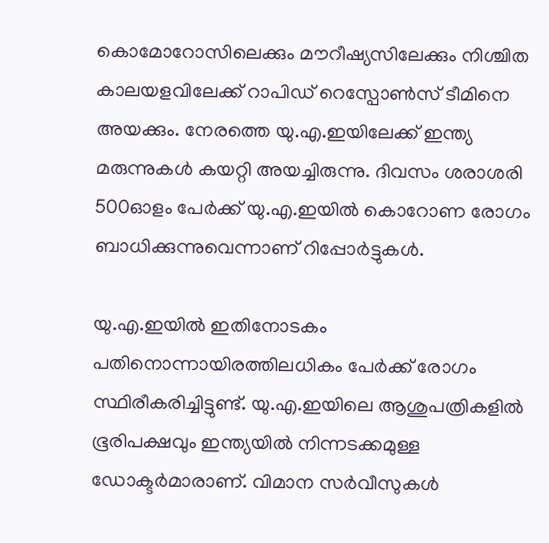കൊമോറോസിലെക്കും മൗറീഷ്യസിലേക്കും നിശ്ചിത കാലയളവിലേക്ക് റാപിഡ് റെസ്പോണ്‍സ് ടീമിനെ അയക്കും. നേരത്തെ യു.എ.ഇയിലേക്ക് ഇന്ത്യ മരുന്നുകള്‍ കയറ്റി അയച്ചിരുന്നു. ദിവസം ശരാശരി 500ഓളം പേര്‍ക്ക് യു.എ.ഇയില്‍ കൊറോണ രോഗം ബാധിക്കുന്നുവെന്നാണ് റിപ്പോര്‍ട്ടുകള്‍.

യു.എ.ഇയില്‍ ഇതിനോടകം പതിനൊന്നായിരത്തിലധികം പേര്‍ക്ക് രോഗം സ്ഥിരീകരിച്ചിട്ടുണ്ട്. യു.എ.ഇയിലെ ആശുപത്രികളില്‍ ഭൂരിപക്ഷവും ഇന്ത്യയില്‍ നിന്നടക്കമുള്ള ഡോക്ടര്‍മാരാണ്. വിമാന സര്‍വീസുകള്‍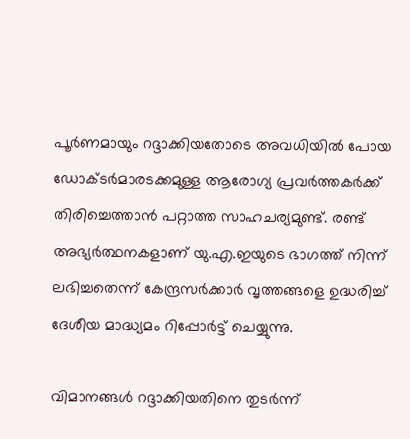പൂര്‍ണമായും റദ്ദാക്കിയതോടെ അവധിയില്‍ പോയ ഡോക്ടര്‍മാരടക്കമുള്ള ആരോഗ്യ പ്രവര്‍ത്തകര്‍ക്ക് തിരിച്ചെത്താന്‍ പറ്റാത്ത സാഹചര്യമുണ്ട്. രണ്ട് അഭ്യര്‍ത്ഥനകളാണ് യു.എ.ഇയുടെ ഭാഗത്ത് നിന്ന് ലഭിച്ചതെന്ന് കേന്ദ്രസര്‍ക്കാര്‍ വൃത്തങ്ങളെ ഉദ്ധരിച്ച്‌ ദേശീയ മാദ്ധ്യമം റിപ്പോര്‍ട്ട് ചെയ്യുന്നു.

വിമാനങ്ങള്‍ റദ്ദാക്കിയതിനെ തുടര്‍ന്ന്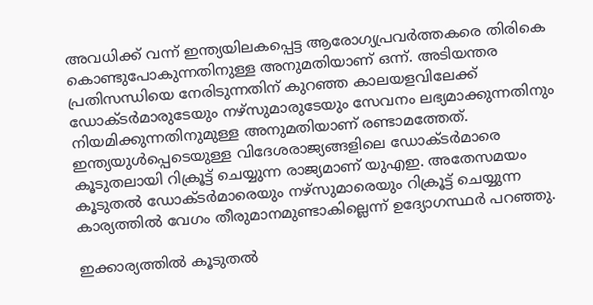അവധിക്ക് വന്ന് ഇന്ത്യയിലകപ്പെട്ട ആരോഗ്യപ്രവര്‍ത്തകരെ തിരികെ കൊണ്ടുപോകുന്നതിനുള്ള അനുമതിയാണ് ഒന്ന്. അടിയന്തര പ്രതിസന്ധിയെ നേരിടുന്നതിന് കുറഞ്ഞ കാലയളവിലേക്ക് ഡോക്ടര്‍മാരുടേയും നഴ്‌സുമാരുടേയും സേവനം ലഭ്യമാക്കുന്നതിനും നിയമിക്കുന്നതിനുമുള്ള അനുമതിയാണ് രണ്ടാമത്തേത്. ഇന്ത്യയുള്‍പ്പെടെയുള്ള വിദേശരാജ്യങ്ങളിലെ ഡോക്ടര്‍മാരെ കൂടുതലായി റിക്രൂട്ട് ചെയ്യുന്ന രാജ്യമാണ് യുഎഇ. അതേസമയം കൂടുതല്‍ ഡോക്ടര്‍മാരെയും നഴ്‌സുമാരെയും റിക്രൂട്ട് ചെയ്യുന്ന കാര്യത്തില്‍ വേഗം തീരുമാനമുണ്ടാകില്ലെന്ന് ഉദ്യോഗസ്ഥര്‍ പറഞ്ഞു.

ഇക്കാര്യത്തില്‍ കൂടുതല്‍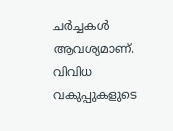ചര്‍ച്ചകള്‍ ആവശ്യമാണ്. വിവിധ വകുപ്പുകളുടെ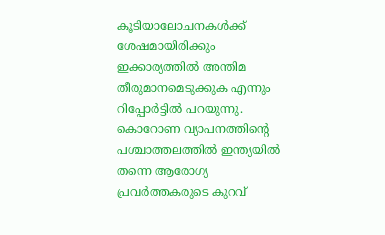കൂടിയാലോചനകള്‍ക്ക് ശേഷമായിരിക്കും ഇക്കാര്യത്തില്‍ അന്തിമ തീരുമാനമെടുക്കുക എന്നും റിപ്പോര്‍ട്ടില്‍ പറയുന്നു. കൊറോണ വ്യാപനത്തിന്റെ പശ്ചാത്തലത്തില്‍ ഇന്ത്യയില്‍ തന്നെ ആരോഗ്യ പ്രവര്‍ത്തകരുടെ കുറവ്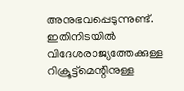അനുഭവപ്പെടുന്നുണ്ട്. ഇതിനിടയില്‍ വിദേശരാജ്യത്തേക്കുള്ള റിക്രൂട്ട്‌മെന്റിനുള്ള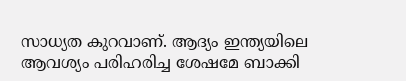സാധ്യത കുറവാണ്. ആദ്യം ഇന്ത്യയിലെ ആവശ്യം പരിഹരിച്ച ശേഷമേ ബാക്കി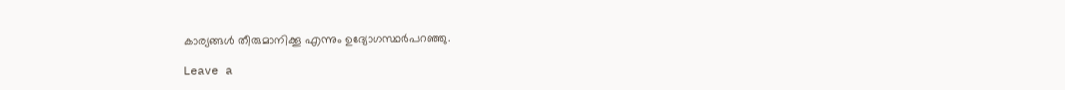കാര്യങ്ങള്‍ തീരുമാനിക്കൂ എന്നും ഉദ്യോഗസ്ഥര്‍പറഞ്ഞു.

Leave a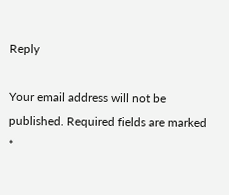Reply

Your email address will not be published. Required fields are marked *